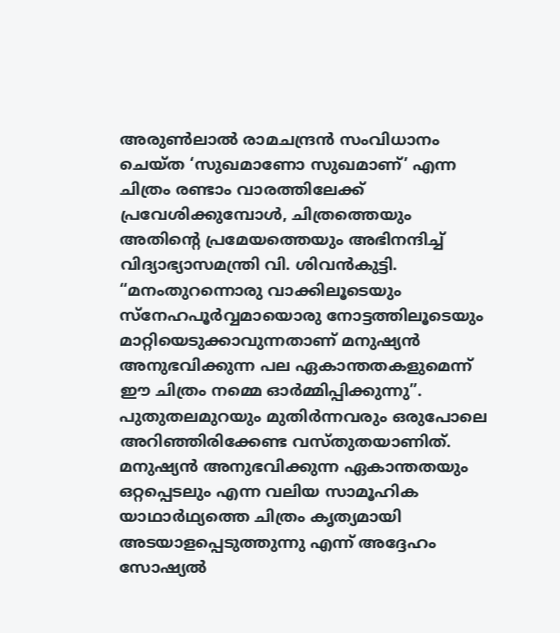അരുൺലാൽ രാമചന്ദ്രൻ സംവിധാനം ചെയ്ത ‘സുഖമാണോ സുഖമാണ്’ എന്ന ചിത്രം രണ്ടാം വാരത്തിലേക്ക് പ്രവേശിക്കുമ്പോൾ, ചിത്രത്തെയും അതിന്റെ പ്രമേയത്തെയും അഭിനന്ദിച്ച് വിദ്യാഭ്യാസമന്ത്രി വി. ശിവൻകുട്ടി. “മനംതുറന്നൊരു വാക്കിലൂടെയും സ്നേഹപൂർവ്വമായൊരു നോട്ടത്തിലൂടെയും മാറ്റിയെടുക്കാവുന്നതാണ് മനുഷ്യൻ അനുഭവിക്കുന്ന പല ഏകാന്തതകളുമെന്ന് ഈ ചിത്രം നമ്മെ ഓർമ്മിപ്പിക്കുന്നു”. പുതുതലമുറയും മുതിർന്നവരും ഒരുപോലെ അറിഞ്ഞിരിക്കേണ്ട വസ്തുതയാണിത്. മനുഷ്യൻ അനുഭവിക്കുന്ന ഏകാന്തതയും ഒറ്റപ്പെടലും എന്ന വലിയ സാമൂഹിക യാഥാർഥ്യത്തെ ചിത്രം കൃത്യമായി അടയാളപ്പെടുത്തുന്നു എന്ന് അദ്ദേഹം സോഷ്യൽ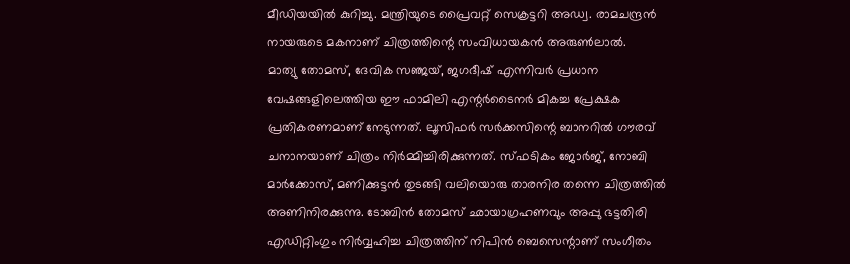മീഡിയയിൽ കുറിച്ചു. മന്ത്രിയുടെ പ്രൈവറ്റ് സെക്രട്ടറി അഡ്വ. രാമചന്ദ്രൻ നായരുടെ മകനാണ് ചിത്രത്തിന്റെ സംവിധായകൻ അരുൺലാൽ.
മാത്യു തോമസ്, ദേവിക സഞ്ജയ്, ജഗദീഷ് എന്നിവർ പ്രധാന വേഷങ്ങളിലെത്തിയ ഈ ഫാമിലി എന്റർടൈനർ മികച്ച പ്രേക്ഷക പ്രതികരണമാണ് നേടുന്നത്. ലൂസിഫർ സർക്കസിന്റെ ബാനറിൽ ഗൗരവ് ചനാനയാണ് ചിത്രം നിർമ്മിച്ചിരിക്കുന്നത്. സ്ഫടികം ജോർജ്, നോബി മാർക്കോസ്, മണിക്കുട്ടൻ തുടങ്ങി വലിയൊരു താരനിര തന്നെ ചിത്രത്തിൽ അണിനിരക്കുന്നു. ടോബിൻ തോമസ് ഛായാഗ്രഹണവും അപ്പു ഭട്ടതിരി എഡിറ്റിംഗും നിർവ്വഹിച്ച ചിത്രത്തിന് നിപിൻ ബെസെന്റാണ് സംഗീതം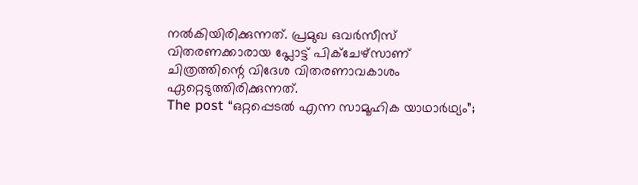നൽകിയിരിക്കുന്നത്. പ്രമുഖ ഒവർസീസ് വിതരണക്കാരായ പ്ലോട്ട് പിക്ചേഴ്സാണ് ചിത്രത്തിന്റെ വിദേശ വിതരണാവകാശം ഏറ്റെടുത്തിരിക്കുന്നത്.
The post “ഒറ്റപ്പെടൽ എന്ന സാമൂഹിക യാഥാർഥ്യം”;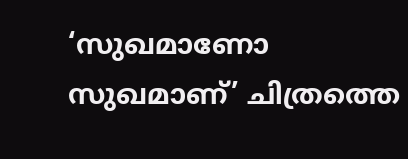‘സുഖമാണോ സുഖമാണ്’ ചിത്രത്തെ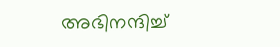അഭിനന്ദിച്ച്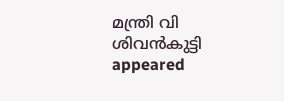മന്ത്രി വി ശിവൻകുട്ടി appeared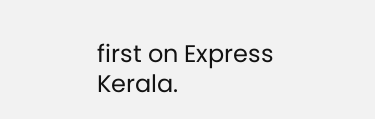first on Express Kerala.